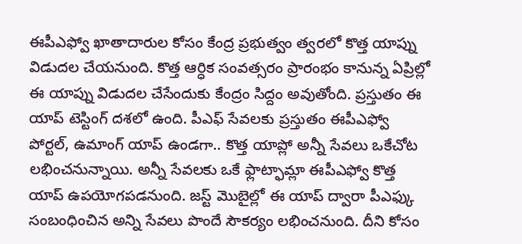ఈపీఎఫ్వో ఖాతాదారుల కోసం కేంద్ర ప్రభుత్వం త్వరలో కొత్త యాప్ను విడుదల చేయనుంది. కొత్త ఆర్ధిక సంవత్సరం ప్రారంభం కానున్న ఏప్రిల్లో ఈ యాప్ను విడుదల చేసేందుకు కేంద్రం సిద్దం అవుతోంది. ప్రస్తుతం ఈ యాప్ టెస్టింగ్ దశలో ఉంది. పీఎఫ్ సేవలకు ప్రస్తుతం ఈపీఎఫ్వో పోర్టల్, ఉమాంగ్ యాప్ ఉండగా.. కొత్త యాప్లో అన్నీ సేవలు ఒకేచోట లభించనున్నాయి. అన్నీ సేవలకు ఒకే ఫ్లాట్ఫామ్లా ఈపీఎఫ్వో కొత్త యాప్ ఉపయోగపడనుంది. జస్ట్ మొబైల్లో ఈ యాప్ ద్వారా పీఎఫ్కు సంబంధించిన అన్ని సేవలు పొందే సౌకర్యం లభించనుంది. దీని కోసం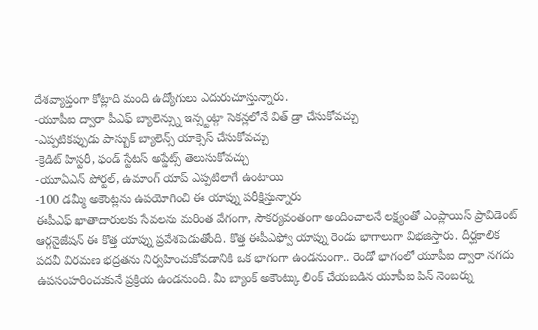దేశవ్యాప్తంగా కోట్లాది మంది ఉద్యోగులు ఎదురుచూస్తున్నారు.
-యూపీఐ ద్వారా పీఎఫ్ బ్యాలెన్స్ను ఇన్స్టంట్గా సెకన్లలోనే విత్ డ్రా చేసుకోవచ్చు
-ఎప్పటికప్పుడు పాస్బుక్ బ్యాలెన్స్ యాక్సెస్ చేసుకోవచ్చు
-క్రెడిట్ హిస్టరీ, ఫండ్ స్టేటస్ అప్డేట్స్ తెలుసుకోవచ్చు
-యూఏఎన్ పోర్టల్, ఉమాంగ్ యాప్ ఎప్పటిలాగే ఉంటాయి
-100 డమ్మీ అకౌంట్లను ఉపయోగించి ఈ యాప్ను పరీక్షిస్తున్నారు
ఈపీఎఫ్ ఖాతాదారులకు సేవలను మరింత వేగంగా, సౌకర్యవంతంగా అందించాలనే లక్ష్యంతో ఎంప్లాయిస్ ప్రావిడెంట్ ఆర్గనైజేషన్ ఈ కొత్త యాప్ను ప్రవేశపెడుతోంది. కొత్త ఈపీఎఫ్వో యాప్ను రెండు భాగాలుగా విభజిస్తారు. దీర్ఘకాలిక పదవీ విరమణ భద్రతను నిర్వహించుకోవడానికి ఒక భాగంగా ఉండనుంగా.. రెండో భాగంలో యూపీఐ ద్వారా నగదు ఉపసంహరించుకునే ప్రక్రియ ఉండనుంది. మీ బ్యాంక్ అకౌంట్కు లింక్ చేయబడిన యూపీఐ పిన్ నెంబర్ను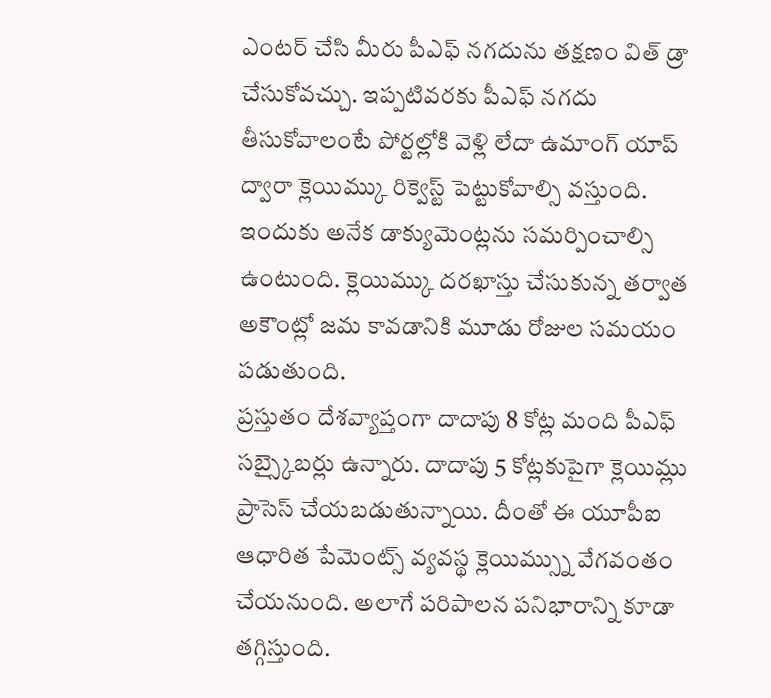ఎంటర్ చేసి మీరు పీఎఫ్ నగదును తక్షణం విత్ డ్రా చేసుకోవచ్చు. ఇప్పటివరకు పీఎఫ్ నగదు తీసుకోవాలంటే పోర్టల్లోకి వెళ్లి లేదా ఉమాంగ్ యాప్ ద్వారా క్లెయిమ్కు రిక్వెస్ట్ పెట్టుకోవాల్సి వస్తుంది. ఇందుకు అనేక డాక్యుమెంట్లను సమర్పించాల్సి ఉంటుంది. క్లెయిమ్కు దరఖాస్తు చేసుకున్న తర్వాత అకౌంట్లో జమ కావడానికి మూడు రోజుల సమయం పడుతుంది.
ప్రస్తుతం దేశవ్యాప్తంగా దాదాపు 8 కోట్ల మంది పీఎఫ్ సబ్స్కైబర్లు ఉన్నారు. దాదాపు 5 కోట్లకుపైగా క్లెయిమ్లు ప్రాసెస్ చేయబడుతున్నాయి. దీంతో ఈ యూపీఐ ఆధారిత పేమెంట్స్ వ్యవస్థ క్లెయిమ్స్ను వేగవంతం చేయనుంది. అలాగే పరిపాలన పనిభారాన్ని కూడా తగ్గిస్తుంది.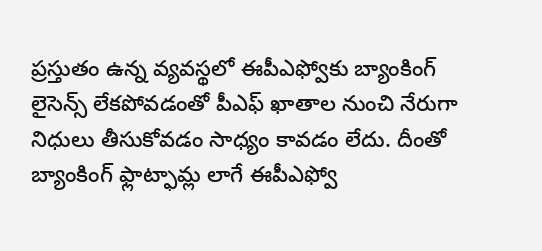ప్రస్తుతం ఉన్న వ్యవస్థలో ఈపీఎఫ్వోకు బ్యాంకింగ్ లైసెన్స్ లేకపోవడంతో పీఎఫ్ ఖాతాల నుంచి నేరుగా నిధులు తీసుకోవడం సాధ్యం కావడం లేదు. దీంతో బ్యాంకింగ్ ఫ్లాట్ఫామ్ల లాగే ఈపీఎఫ్వో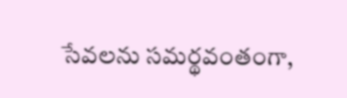సేవలను సమర్థవంతంగా,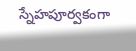స్నేహపూర్వకంగా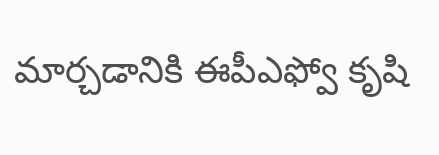మార్చడానికి ఈపీఎఫ్వో కృషి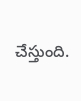చేస్తుంది.